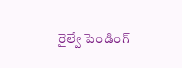రైల్వే పెండింగ్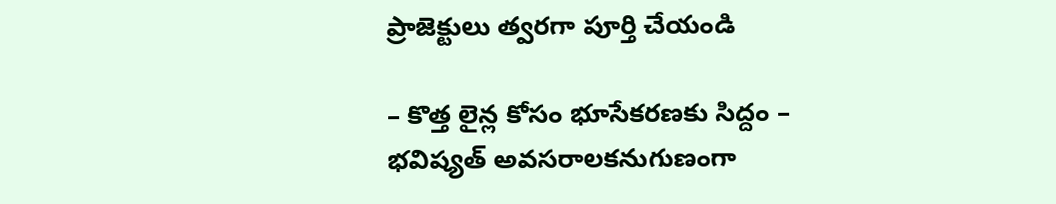ప్రాజెక్టులు త్వరగా పూర్తి చేయండి

– కొత్త లైన్ల కోసం భూసేకరణకు సిద్దం – భవిష్యత్ అవసరాలకనుగుణంగా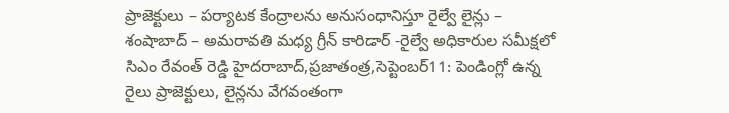ప్రాజెక్టులు – పర్యాటక కేంద్రాలను అనుసంధానిస్తూ రైల్వే లైన్లు – శంషాబాద్ – అమరావతి మధ్య గ్రీన్ కారిడార్ -రైల్వే అధికారుల సమీక్షలో సిఎం రేవంత్ రెడ్డి హైదరాబాద్,ప్రజాతంత్ర,సెప్టెంబర్11: పెండింగ్లో ఉన్న రైలు ప్రాజెక్టులు, లైన్లను వేగవంతంగా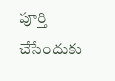పూర్తి చేసేందుకు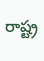రాష్ట్ర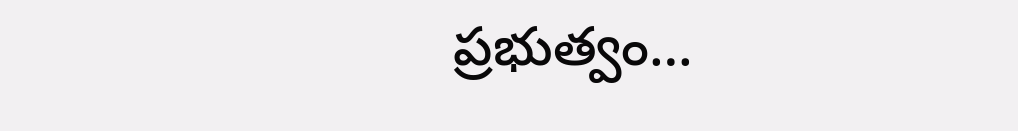ప్రభుత్వం…